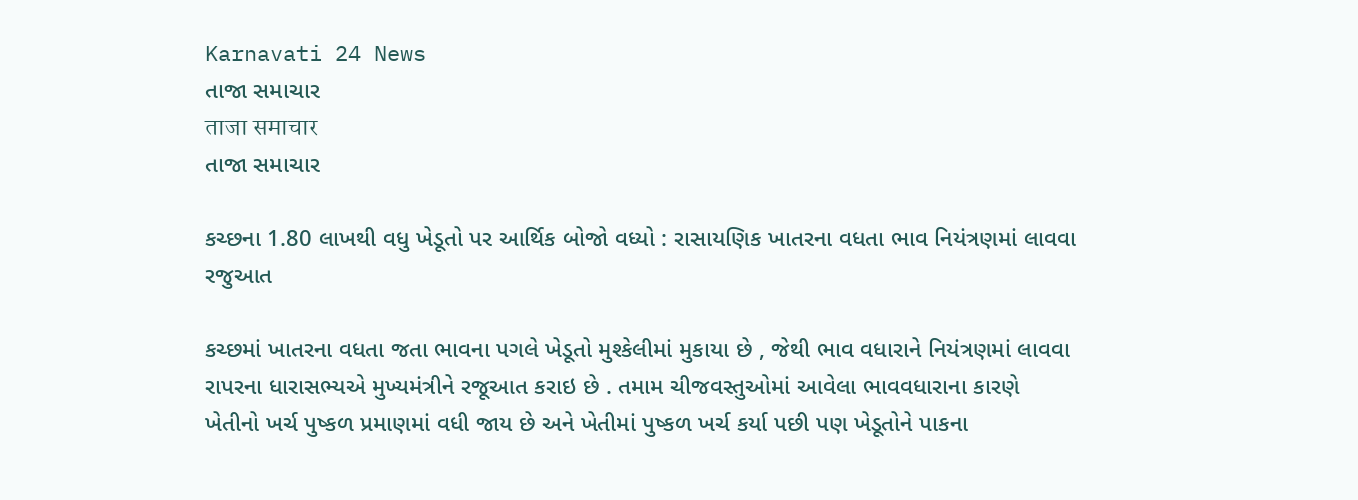Karnavati 24 News
તાજા સમાચાર
ताजा समाचार
તાજા સમાચાર

કચ્છના 1.80 લાખથી વધુ ખેડૂતો પર આર્થિક બોજો વધ્યો : રાસાયણિક ખાતરના વધતા ભાવ નિયંત્રણમાં લાવવા રજુઆત

કચ્છમાં ખાતરના વધતા જતા ભાવના પગલે ખેડૂતો મુશ્કેલીમાં મુકાયા છે , જેથી ભાવ વધારાને નિયંત્રણમાં લાવવા રાપરના ધારાસભ્યએ મુખ્યમંત્રીને રજૂઆત કરાઇ છે . તમામ ચીજવસ્તુઓમાં આવેલા ભાવવધારાના કારણે ખેતીનો ખર્ચ પુષ્કળ પ્રમાણમાં વધી જાય છે અને ખેતીમાં પુષ્કળ ખર્ચ કર્યા પછી પણ ખેડૂતોને પાકના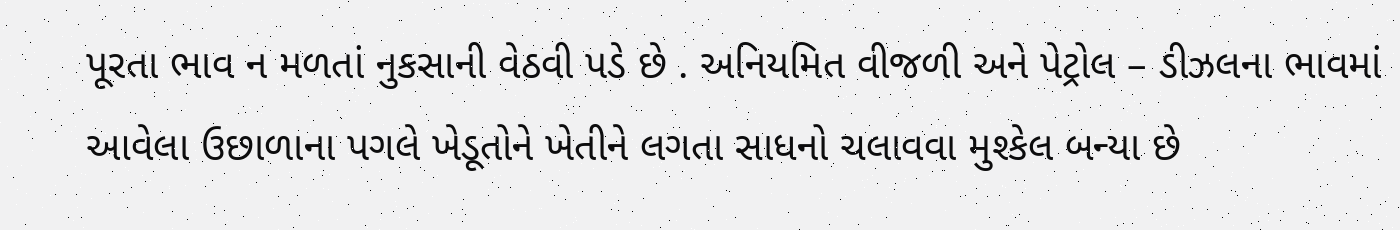પૂરતા ભાવ ન મળતાં નુકસાની વેઠવી પડે છે . અનિયમિત વીજળી અને પેટ્રોલ – ડીઝલના ભાવમાં આવેલા ઉછાળાના પગલે ખેડૂતોને ખેતીને લગતા સાધનો ચલાવવા મુશ્કેલ બન્યા છે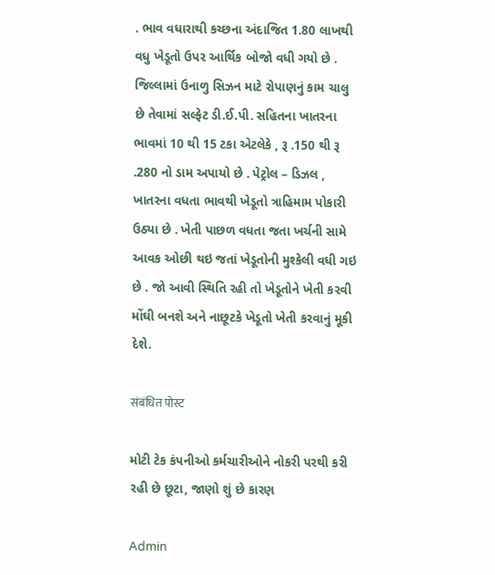. ભાવ વધારાથી કચ્છના અંદાજિત 1.80 લાખથી વધુ ખેડૂતો ઉપર આર્થિક બોજો વધી ગયો છે . જિલ્લામાં ઉનાળુ સિઝન માટે રોપાણનું કામ ચાલુ છે તેવામાં સલ્ફેટ ડી.ઈ.પી. સહિતના ખાતરના ભાવમાં 10 થી 15 ટકા એટલેકે , રૂ .150 થી રૂ .280 નો ડામ અપાયો છે . પેટ્રોલ – ડિઝલ , ખાતરના વધતા ભાવથી ખેડૂતો ત્રાહિમામ પોકારી ઉઠ્યા છે . ખેતી પાછળ વધતા જતા ખર્ચની સામે આવક ઓછી થઇ જતાં ખેડૂતોની મુશ્કેલી વધી ગઇ છે . જો આવી સ્થિતિ રહી તો ખેડૂતોને ખેતી ક૨વી મોંઘી બનશે અને નાછૂટકે ખેડૂતો ખેતી કરવાનું મૂકી દેશે.

संबंधित पोस्ट

મોટી ટેક કંપનીઓ કર્મચારીઓને નોકરી પરથી કરી રહી છે છૂટા, જાણો શું છે કારણ

Admin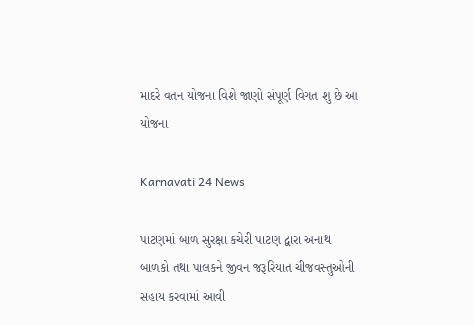માદરે વતન યોજના વિશે જાણો સંપૂર્ણ વિગત શુ છે આ યોજના

Karnavati 24 News

પાટણમાં બાળ સુરક્ષા કચેરી પાટણ દ્વારા અનાથ બાળકો તથા પાલકને જીવન જરૂરિયાત ચીજવસ્તુઓની સહાય કરવામાં આવી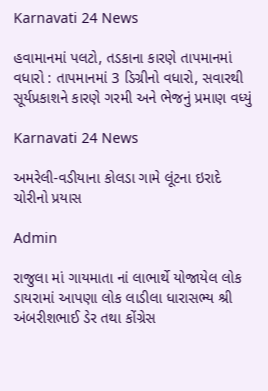Karnavati 24 News

હવામાનમાં પલટો, તડકાના કારણે તાપમાનમાં વધારો : તાપમાનમાં 3 ડિગ્રીનો વધારો, સવારથી સૂર્યપ્રકાશને કારણે ગરમી અને ભેજનું પ્રમાણ વધ્યું

Karnavati 24 News

અમરેલી-વડીયાના કોલડા ગામે લૂંટના ઇરાદે ચોરીનો પ્રયાસ

Admin

રાજુલા માં ગાયમાતા નાં લાભાર્થે યોજાયેલ લોક ડાયરામાં આપણા લોક લાડીલા ધારાસભ્ય શ્રી અંબરીશભાઈ ડેર તથા કોંગ્રેસ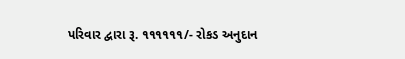પરિવાર દ્વારા રૂ. ૧૧૧૧૧૧/- રોકડ અનુદાન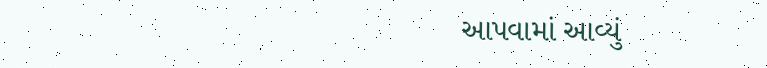આપવામાં આવ્યું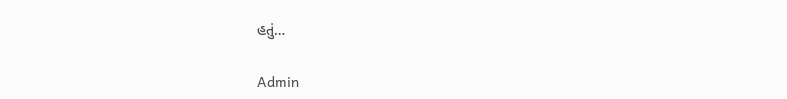હતું…

Admin